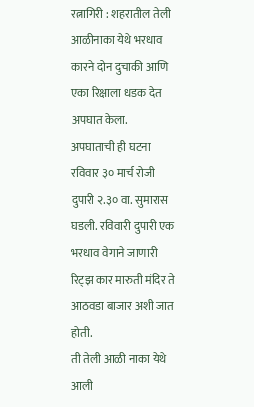रत्नागिरी : शहरातील तेली आळीनाका येथे भरधाव कारने दोन दुचाकी आणि एका रिक्षाला धडक देत अपघात केला.
अपघाताची ही घटना रविवार ३० मार्च रोजी दुपारी २.३० वा. सुमारास घडली. रविवारी दुपारी एक भरधाव वेगाने जाणारी रिट्झ कार मारुती मंदिर ते आठवडा बाजार अशी जात होती.
ती तेली आळी नाका येथे आली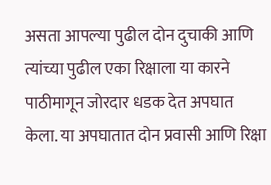असता आपल्या पुढील दोन दुचाकी आणि त्यांच्या पुढील एका रिक्षाला या कारने पाठीमागून जोरदार धडक देत अपघात केला. या अपघातात दोन प्रवासी आणि रिक्षा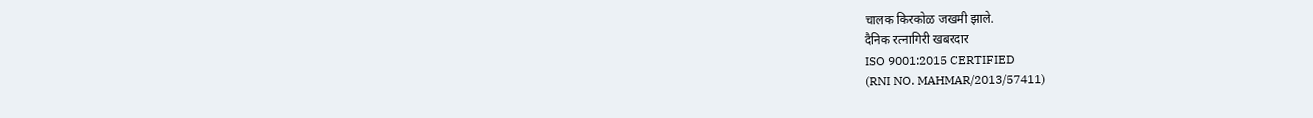चालक किरकोळ जखमी झाले.
दैनिक रत्नागिरी खबरदार
ISO 9001:2015 CERTIFIED
(RNI NO. MAHMAR/2013/57411)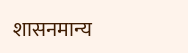शासनमान्य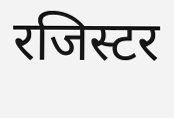रजिस्टर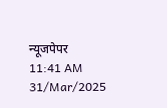न्यूजपेपर
11:41 AM 31/Mar/2025